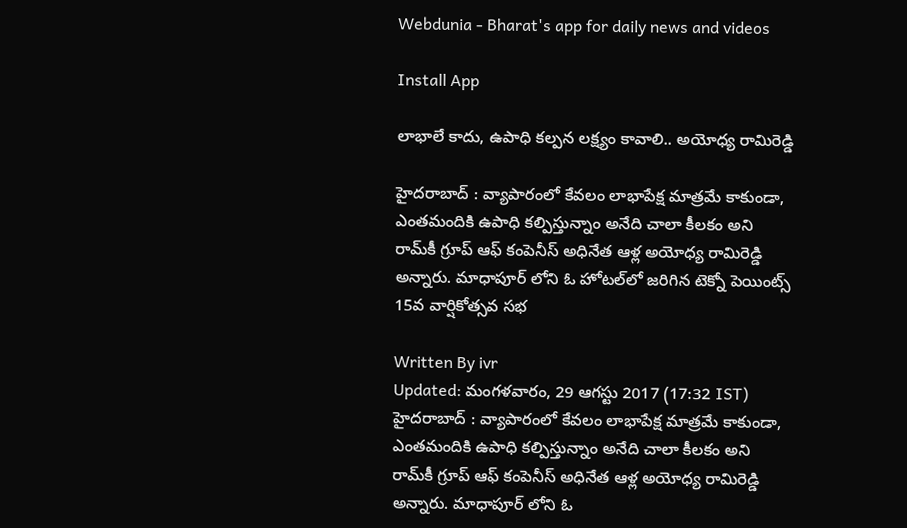Webdunia - Bharat's app for daily news and videos

Install App

లాభాలే కాదు, ఉపాధి కల్పన లక్ష్యం కావాలి.. అయోధ్య రామిరెడ్డి

హైదరాబాద్‌ : వ్యాపారంలో కేవలం లాభాపేక్ష మాత్రమే కాకుండా, ఎంతమందికి ఉపాధి కల్పిస్తున్నాం అనేది చాలా కీలకం అని రామ్‌కీ గ్రూప్‌ ఆఫ్‌ కంపెనీస్‌ అధినేత ఆళ్ల అయోధ్య రామిరెడ్డి అన్నారు. మాధాపూర్‌ లోని ఓ హోటల్‌‌లో జరిగిన టెక్నో పెయింట్స్‌ 15వ వార్షికోత్సవ సభ

Written By ivr
Updated: మంగళవారం, 29 ఆగస్టు 2017 (17:32 IST)
హైదరాబాద్‌ : వ్యాపారంలో కేవలం లాభాపేక్ష మాత్రమే కాకుండా, ఎంతమందికి ఉపాధి కల్పిస్తున్నాం అనేది చాలా కీలకం అని రామ్‌కీ గ్రూప్‌ ఆఫ్‌ కంపెనీస్‌ అధినేత ఆళ్ల అయోధ్య రామిరెడ్డి అన్నారు. మాధాపూర్‌ లోని ఓ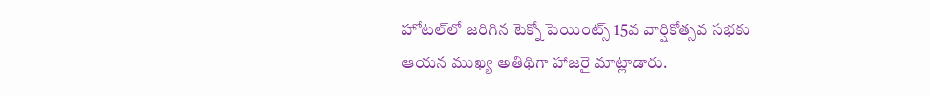హోటల్‌‌లో జరిగిన టెక్నో పెయింట్స్‌ 15వ వార్షికోత్సవ సభకు ఆయన ముఖ్య అతిథిగా హాజరై మాట్లాడారు.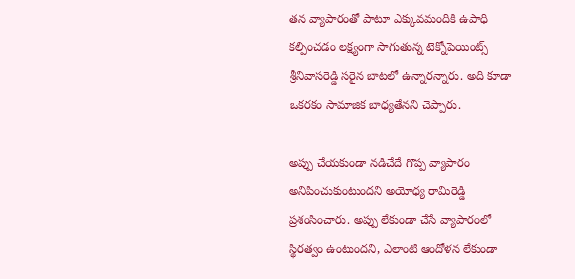తన వ్యాపారంతో పాటూ ఎక్కువమందికి ఉపాధి కల్పించడం లక్ష్యంగా సాగుతున్న టెక్నోపెయింట్స్‌ శ్రీనివాసరెడ్డి సరైన బాటలో ఉన్నారన్నారు. అది కూడా ఒకరకం సామాజిక బాధ్యతేనని చెప్పారు.

అప్పు చేయకుండా నడిచేదే గొప్ప వ్యాపారం అనిపించుకుంటుందని అయోధ్య రామిరెడ్డి ప్రశంసించారు. అప్పు లేకుండా చేసే వ్యాపారంలో స్థిరత్వం ఉంటుందని, ఎలాంటి ఆందోళన లేకుండా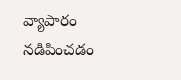వ్యాపారం నడిపించడం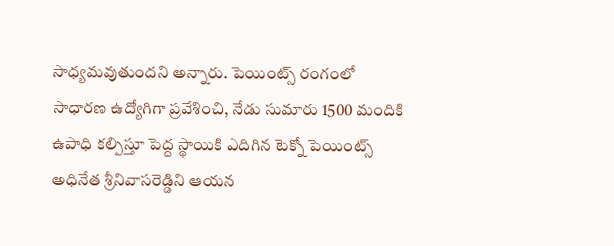సాధ్యమవుతుందని అన్నారు. పెయింట్స్‌ రంగంలో సాధారణ ఉద్యోగిగా ప్రవేశించి, నేడు సుమారు 1500 మందికి ఉపాధి కల్పిస్తూ పెద్ద స్థాయికి ఎదిగిన టెక్నో పెయింట్స్‌ అధినేత శ్రీనివాసరెడ్డిని ఆయన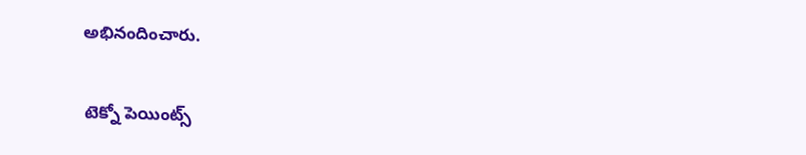అభినందించారు.

టెక్నో పెయింట్స్‌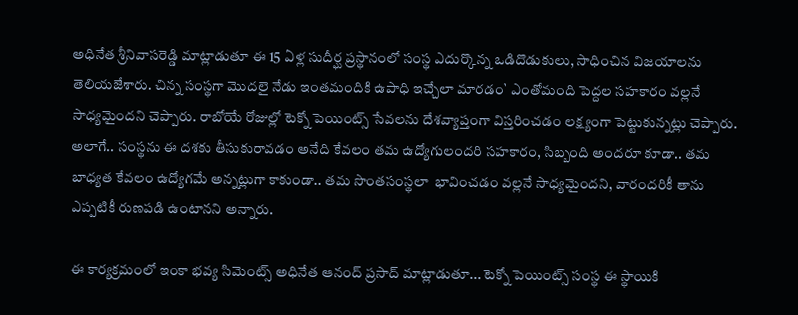అధినేత శ్రీనివాసరెడ్డి మాట్లాడుతూ ఈ 15 ఏళ్ల సుదీర్ఘ ప్రస్థానంలో సంస్థ ఎదుర్కొన్న ఒడిదొడుకులు, సాధించిన విజయాలను తెలియజేశారు. చిన్న సంస్థగా మొదలై నేడు ఇంతమందికి ఉపాధి ఇచ్చేలా మారడం` ఎంతోమంది పెద్దల సహకారం వల్లనే సాధ్యమైందని చెప్పారు. రాబోయే రోజుల్లో టెక్నో పెయింట్స్‌ సేవలను దేశవ్యాప్తంగా విస్తరించడం లక్ష్యంగా పెట్టుకున్నట్లు చెప్పారు. అలాగే.. సంస్థను ఈ దశకు తీసుకురావడం అనేది కేవలం తమ ఉద్యోగులందరి సహకారం, సిబ్బంది అందరూ కూడా.. తమ బాధ్యత కేవలం ఉద్యోగమే అన్నట్లుగా కాకుండా.. తమ సొంతసంస్థలా  భావించడం వల్లనే సాధ్యమైందని, వారందరికీ తాను ఎప్పటికీ రుణపడి ఉంటానని అన్నారు.

ఈ కార్యక్రమంలో ఇంకా భవ్య సిమెంట్స్‌ అధినేత ఆనంద్‌ ప్రసాద్‌ మాట్లాడుతూ... టెక్నో పెయింట్స్‌ సంస్థ ఈ స్థాయికి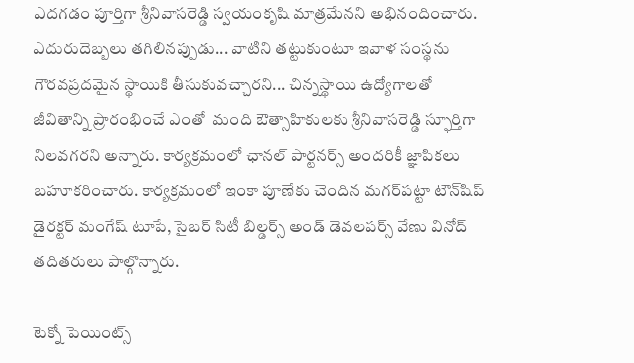ఎదగడం పూర్తిగా శ్రీనివాసరెడ్డి స్వయంకృషి మాత్రమేనని అభినందించారు. ఎదురుదెబ్బలు తగిలినప్పుడు... వాటిని తట్టుకుంటూ ఇవాళ సంస్థను గౌరవప్రదమైన స్థాయికి తీసుకువచ్చారని... చిన్నస్థాయి ఉద్యోగాలతో జీవితాన్ని ప్రారంభించే ఎంతో  మంది ఔత్సాహికులకు శ్రీనివాసరెడ్డి స్ఫూర్తిగా నిలవగరని అన్నారు. కార్యక్రమంలో ఛానల్‌ పార్టనర్స్‌ అందరికీ జ్ఞాపికలు బహూకరించారు. కార్యక్రమంలో ఇంకా పూణేకు చెందిన మగర్‌పట్టా టౌన్‌షిప్‌ డైరక్టర్‌ మంగేష్‌ టూపే, సైబర్‌ సిటీ బిల్డర్స్‌ అండ్‌ డెవలపర్స్‌ వేణు వినోద్‌ తదితరులు పాల్గొన్నారు.

టెక్నో పెయింట్స్‌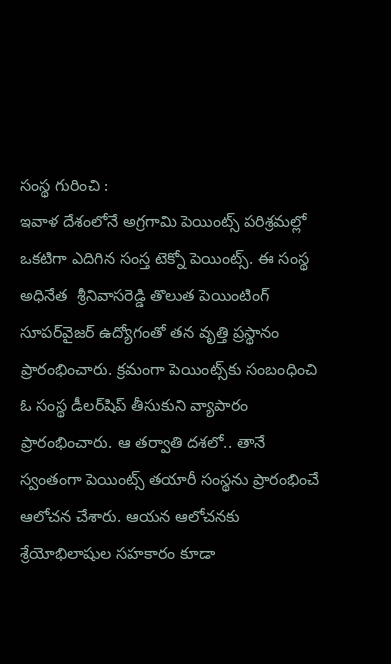సంస్థ గురించి :
ఇవాళ దేశంలోనే అగ్రగామి పెయింట్స్‌ పరిశ్రమల్లో ఒకటిగా ఎదిగిన సంస్త టెక్నో పెయింట్స్‌. ఈ సంస్థ అధినేత  శ్రీనివాసరెడ్డి తొలుత పెయింటింగ్‌ సూపర్‌వైజర్‌ ఉద్యోగంతో తన వృత్తి ప్రస్థానం ప్రారంభించారు. క్రమంగా పెయింట్స్‌కు సంబంధించి ఓ సంస్థ డీలర్‌షిప్‌ తీసుకుని వ్యాపారం ప్రారంభించారు. ఆ తర్వాతి దశలో.. తానే స్వంతంగా పెయింట్స్‌ తయారీ సంస్థను ప్రారంభించే ఆలోచన చేశారు. ఆయన ఆలోచనకు శ్రేయోభిలాషుల సహకారం కూడా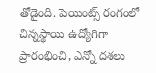తోడైంది. పెయింట్స్‌ రంగంలో చిన్నస్థాయి ఉద్యోగిగా ప్రారంభించి, ఎన్నో దశలు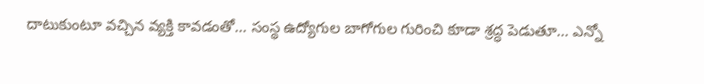దాటుకుంటూ వచ్చిన వ్యక్తి కావడంతో... సంస్థ ఉద్యోగుల బాగోగుల గురించి కూడా శ్రద్ధ పెడుతూ... ఎన్నో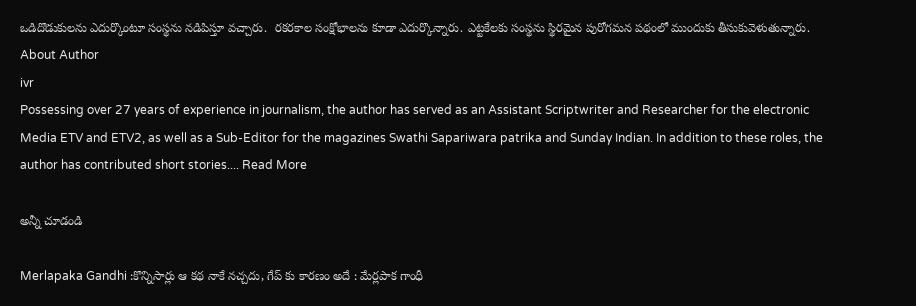ఒడిదొడుకులను ఎదుర్కొంటూ సంస్థను నడిపిస్తూ వచ్చారు.  రకరకాల సంక్షోభాలను కూడా ఎదుర్కొన్నారు. ఎట్టకేలకు సంస్థను స్థిరమైన పురోగమన పథంలో ముందుకు తీసుకువెళుతున్నారు.
About Author
ivr
Possessing over 27 years of experience in journalism, the author has served as an Assistant Scriptwriter and Researcher for the electronic Media ETV and ETV2, as well as a Sub-Editor for the magazines Swathi Sapariwara patrika and Sunday Indian. In addition to these roles, the author has contributed short stories.... Read More

అన్నీ చూడండి

Merlapaka Gandhi :కొన్నిసార్లు ఆ కథ నాకే నచ్చదు, గేప్ కు కారణం అదే : మేర్లపాక గాంధీ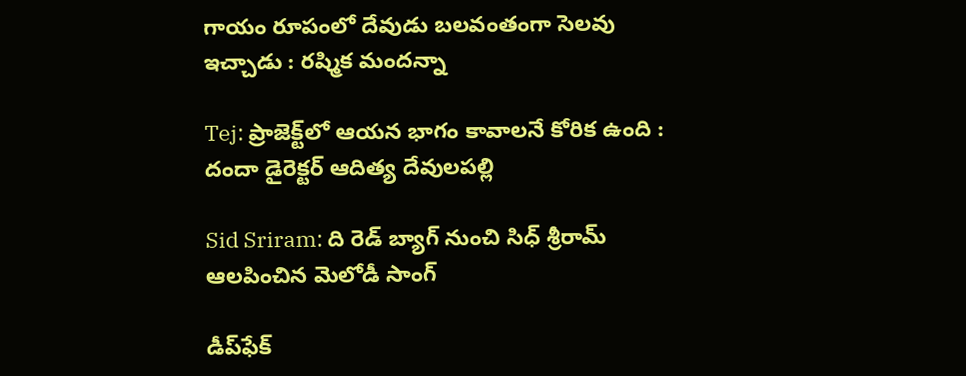గాయం రూపంలో దేవుడు బలవంతంగా సెలవు ఇచ్చాడు : రష్మిక మందన్నా

Tej: ప్రాజెక్ట్‌లో ఆయన భాగం కావాలనే కోరిక ఉంది : దందా డైరెక్ట‌ర్ ఆదిత్య దేవులపల్లి

Sid Sriram: ది రెడ్ బ్యాగ్ నుంచి సిధ్ శ్రీరామ్ ఆలపించిన మెలోడీ సాంగ్

డీప్‌ఫేక్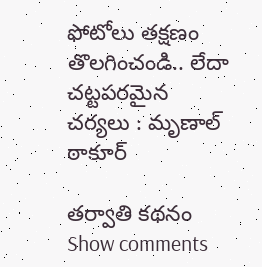ఫోటోలు తక్షణం తొలగించండి.. లేదా చట్టపరమైన చర్యలు : మృణాల్ ఠాకూర్

తర్వాతి కథనం
Show comments